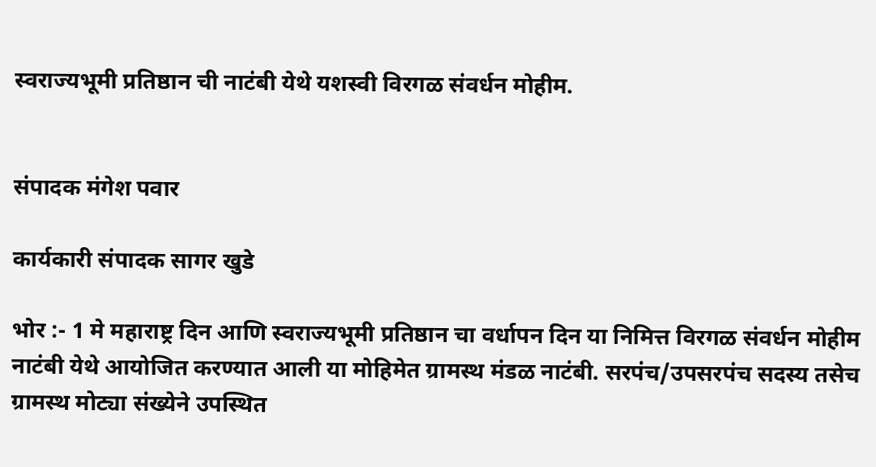स्वराज्यभूमी प्रतिष्ठान ची नाटंबी येथे यशस्वी विरगळ संवर्धन मोहीम.


संपादक मंगेश पवार

कार्यकारी संपादक सागर खुडे

भोर :- 1 मे महाराष्ट्र दिन आणि स्वराज्यभूमी प्रतिष्ठान चा वर्धापन दिन या निमित्त विरगळ संवर्धन मोहीम नाटंबी येथे आयोजित करण्यात आली या मोहिमेत ग्रामस्थ मंडळ नाटंबी. सरपंच/उपसरपंच सदस्य तसेच ग्रामस्थ मोट्या संख्येने उपस्थित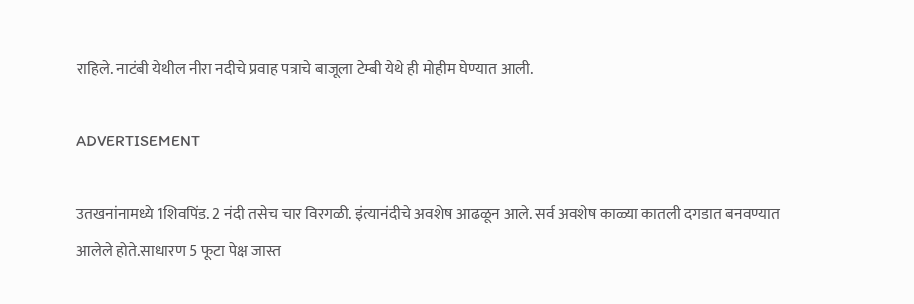राहिले. नाटंबी येथील नीरा नदीचे प्रवाह पत्राचे बाजूला टेम्बी येथे ही मोहीम घेण्यात आली.

ADVERTISEMENT

उतखनांनामध्ये 1शिवपिंड. 2 नंदी तसेच चार विरगळी. इंत्यानंदीचे अवशेष आढळून आले. सर्व अवशेष काळ्या कातली दगडात बनवण्यात आलेले होते.साधारण 5 फूटा पेक्ष जास्त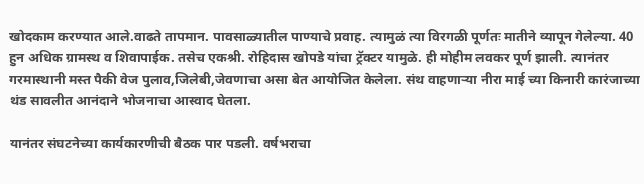खोदकाम करण्यात आले.वाढते तापमान. पावसाळ्यातील पाण्याचे प्रवाह. त्यामुळं त्या विरगळी पूर्णतः मातीने व्यापून गेलेल्या. 40 हुन अधिक ग्रामस्थ व शिवापाईक. तसेच एकश्री. रोहिदास खोपडे यांचा ट्रॅक्टर यामुळे. ही मोहीम लवकर पूर्ण झाली. त्यानंतर गरमास्थानी मस्त पैकी वेज पुलाव,जिलेबी,जेवणाचा असा बेत आयोजित केलेला. संथ वाहणाऱ्या नीरा माई च्या किनारी कारंजाच्या थंड सावलीत आनंदाने भोजनाचा आस्वाद घेतला.

यानंतर संघटनेच्या कार्यकारणीची बैठक पार पडली. वर्षभराचा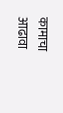कामाचा आढावा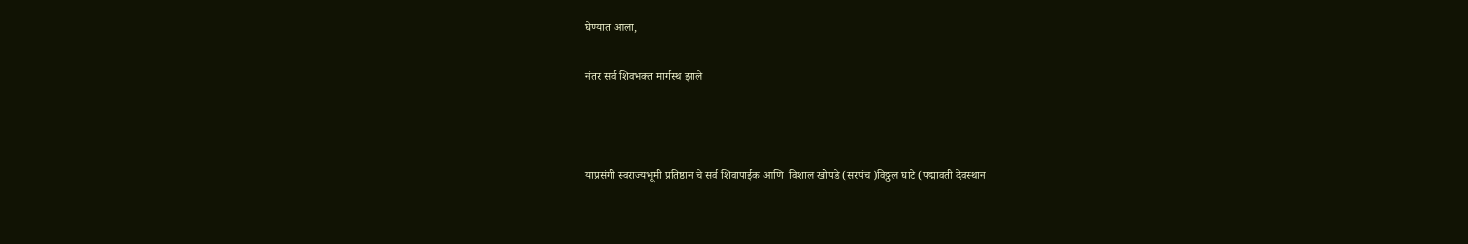घेण्यात आला,

नंतर सर्व शिवभक्त मार्गस्थ झाले



याप्रसंगी स्वराज्यभूमी प्रतिष्ठान चे सर्व शिवापाईक आणि  विशाल खोपडे (सरपंच )विठ्ठल घाटे (पद्मावती देवस्थान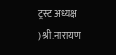ट्रस्ट अध्यक्ष )श्री.नारायण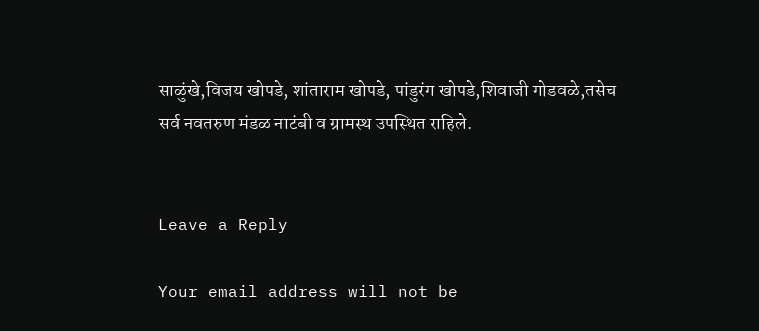साळुंखे,विजय खोपडे, शांताराम खोपडे, पांडुरंग खोपडे,शिवाजी गोडवळे,तसेच सर्व नवतरुण मंडळ नाटंबी व ग्रामस्थ उपस्थित राहिले.


Leave a Reply

Your email address will not be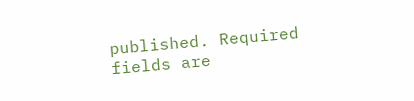published. Required fields are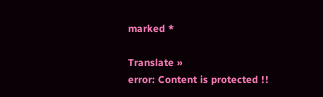marked *

Translate »
error: Content is protected !!